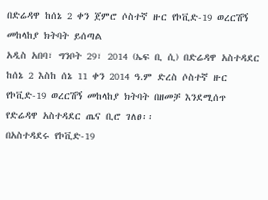በድሬዳዋ ከሰኔ 2 ቀን ጀምሮ ሶስተኛ ዙር የኮቪድ-19 ወረርሽኝ መከላከያ ክትባት ይሰጣል
አዲስ አበባ፣ ግንቦት 29፣ 2014 (ኤፍ ቢ ሲ) በድሬዳዋ አስተዳደር ከሰኔ 2 እስከ ሰኔ 11 ቀን 2014 ዓ.ም ድረስ ሶስተኛ ዙር የኮቪድ-19 ወረርሽኝ መከላከያ ክትባት በዘመቻ እንደሚሰጥ የድሬዳዋ አስተዳደር ጤና ቢሮ ገለፀ፡፡
በአስተዳደሩ የኮቪድ-19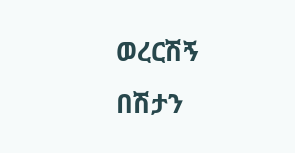ወረርሽኝ በሽታን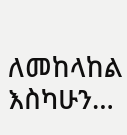ለመከላከል እስካሁን…